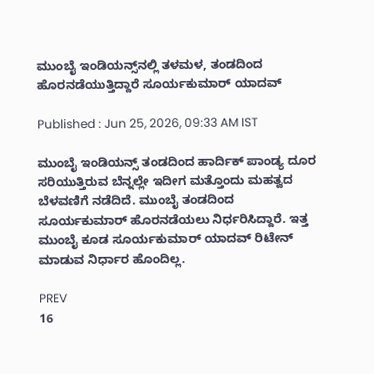ಮುಂಬೈ ಇಂಡಿಯನ್ಸ್‌ನಲ್ಲಿ ತಳಮಳ, ತಂಡದಿಂದ ಹೊರನಡೆಯುತ್ತಿದ್ದಾರೆ ಸೂರ್ಯಕುಮಾರ್ ಯಾದವ್

Published : Jun 25, 2026, 09:33 AM IST

ಮುಂಬೈ ಇಂಡಿಯನ್ಸ್ ತಂಡದಿಂದ ಹಾರ್ದಿಕ್ ಪಾಂಡ್ಯ ದೂರ ಸರಿಯುತ್ತಿರುವ ಬೆನ್ನಲ್ಲೇ ಇದೀಗ ಮತ್ತೊಂದು ಮಹತ್ವದ ಬೆಳವಣಿಗೆ ನಡೆದಿದೆ. ಮುಂಬೈ ತಂಡದಿಂದ ಸೂರ್ಯಕುಮಾರ್ ಹೊರನಡೆಯಲು ನಿರ್ಧರಿಸಿದ್ದಾರೆ. ಇತ್ತ ಮುಂಬೈ ಕೂಡ ಸೂರ್ಯಕುಮಾರ್ ಯಾದವ್ ರಿಟೇನ್ ಮಾಡುವ ನಿರ್ಧಾರ ಹೊಂದಿಲ್ಲ.

PREV
16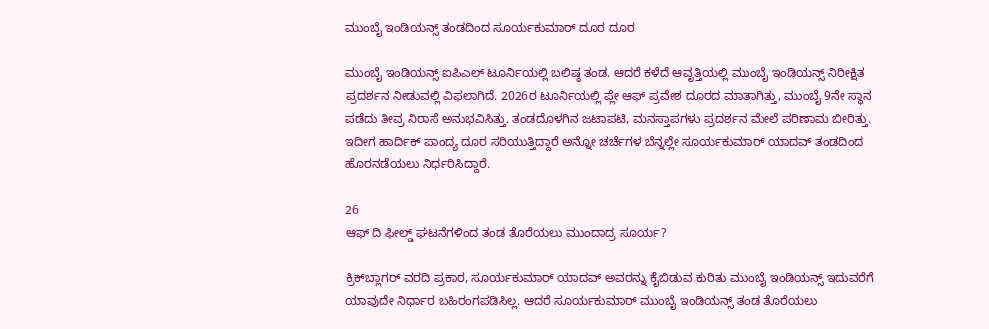ಮುಂಬೈ ಇಂಡಿಯನ್ಸ್ ತಂಡದಿಂದ ಸೂರ್ಯಕುಮಾರ್ ದೂರ ದೂರ

ಮುಂಬೈ ಇಂಡಿಯನ್ಸ್ ಐಪಿಎಲ್ ಟೂರ್ನಿಯಲ್ಲಿ ಬಲಿಷ್ಠ ತಂಡ. ಆದರೆ ಕಳೆದೆ ಆವೃತ್ತಿಯಲ್ಲಿ ಮುಂಬೈ ಇಂಡಿಯನ್ಸ್ ನಿರೀಕ್ಷಿತ ಪ್ರದರ್ಶನ ನೀಡುವಲ್ಲಿ ವಿಫಲಾಗಿದೆ. 2026ರ ಟೂರ್ನಿಯಲ್ಲಿ ಪ್ಲೇ ಆಫ್ ಪ್ರವೇಶ ದೂರದ ಮಾತಾಗಿತ್ತು, ಮುಂಬೈ 9ನೇ ಸ್ಥಾನ ಪಡೆದು ತೀವ್ರ ನಿರಾಸೆ ಅನುಭವಿಸಿತ್ತು. ತಂಡದೊಳಗಿನ ಜಟಾಪಟಿ, ಮನಸ್ತಾಪಗಳು ಪ್ರದರ್ಶನ ಮೇಲೆ ಪರಿಣಾಮ ಬೀರಿತ್ತು. ಇದೀಗ ಹಾರ್ದಿಕ್ ಪಾಂದ್ಯ ದೂರ ಸರಿಯುತ್ತಿದ್ದಾರೆ ಅನ್ನೋ ಚರ್ಚೆಗಳ ಬೆನ್ನಲ್ಲೇ ಸೂರ್ಯಕುಮಾರ್ ಯಾದವ್ ತಂಡದಿಂದ ಹೊರನಡೆಯಲು ನಿರ್ಧರಿಸಿದ್ದಾರೆ.

26
ಆಫ್ ದಿ ಫೀಲ್ಡ್ ಘಟನೆಗಳಿಂದ ತಂಡ ತೊರೆಯಲು ಮುಂದಾದ್ರ ಸೂರ್ಯ?

ಕ್ರಿಕ್‌ಬ್ಲಾಗರ್ ವರದಿ ಪ್ರಕಾರ, ಸೂರ್ಯಕುಮಾರ್ ಯಾದವ್ ಅವರನ್ನು ಕೈಬಿಡುವ ಕುರಿತು ಮುಂಬೈ ಇಂಡಿಯನ್ಸ್ ಇದುವರೆಗೆ ಯಾವುದೇ ನಿರ್ಧಾರ ಬಹಿರಂಗಪಡಿಸಿಲ್ಲ. ಆದರೆ ಸೂರ್ಯಕುಮಾರ್ ಮುಂಬೈ ಇಂಡಿಯನ್ಸ್ ತಂಡ ತೊರೆಯಲು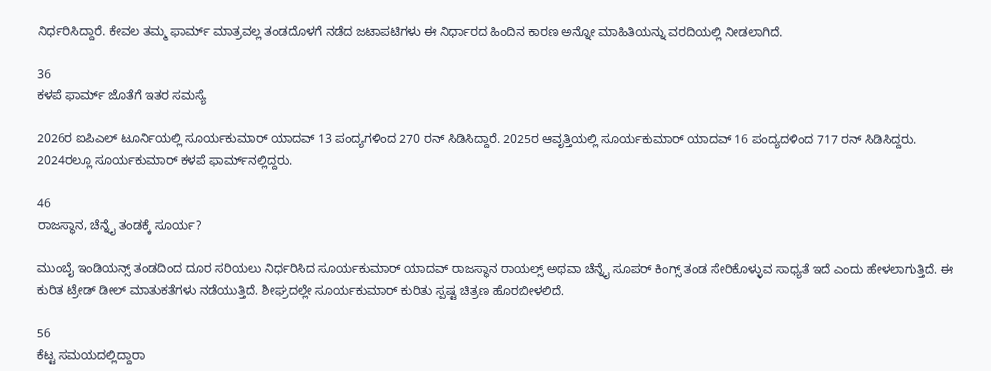ನಿರ್ಧರಿಸಿದ್ದಾರೆ. ಕೇವಲ ತಮ್ಮ ಫಾರ್ಮ್ ಮಾತ್ರವಲ್ಲ ತಂಡದೊಳಗೆ ನಡೆದ ಜಟಾಪಟಿಗಳು ಈ ನಿರ್ಧಾರದ ಹಿಂದಿನ ಕಾರಣ ಅನ್ನೋ ಮಾಹಿತಿಯನ್ನು ವರದಿಯಲ್ಲಿ ನೀಡಲಾಗಿದೆ.

36
ಕಳಪೆ ಫಾರ್ಮ್ ಜೊತೆಗೆ ಇತರ ಸಮಸ್ಯೆ

2026ರ ಐಪಿಎಲ್ ಟೂರ್ನಿಯಲ್ಲಿ ಸೂರ್ಯಕುಮಾರ್ ಯಾದವ್ 13 ಪಂದ್ಯಗಳಿಂದ 270 ರನ್ ಸಿಡಿಸಿದ್ದಾರೆ. 2025ರ ಆವೃತ್ತಿಯಲ್ಲಿ ಸೂರ್ಯಕುಮಾರ್ ಯಾದವ್ 16 ಪಂದ್ಯದಳಿಂದ 717 ರನ್ ಸಿಡಿಸಿದ್ದರು. 2024ರಲ್ಲೂ ಸೂರ್ಯಕುಮಾರ್ ಕಳಪೆ ಫಾರ್ಮ್‌ನಲ್ಲಿದ್ದರು.

46
ರಾಜಸ್ಥಾನ, ಚೆನ್ನೈ ತಂಡಕ್ಕೆ ಸೂರ್ಯ?

ಮುಂಬೈ ಇಂಡಿಯನ್ಸ್ ತಂಡದಿಂದ ದೂರ ಸರಿಯಲು ನಿರ್ಧರಿಸಿದ ಸೂರ್ಯಕುಮಾರ್ ಯಾದವ್ ರಾಜಸ್ಥಾನ ರಾಯಲ್ಸ್ ಅಥವಾ ಚೆನ್ನೈ ಸೂಪರ್ ಕಿಂಗ್ಸ್ ತಂಡ ಸೇರಿಕೊಳ್ಳುವ ಸಾಧ್ಯತೆ ಇದೆ ಎಂದು ಹೇಳಲಾಗುತ್ತಿದೆ. ಈ ಕುರಿತ ಟ್ರೇಡ್ ಡೀಲ್ ಮಾತುಕತೆಗಳು ನಡೆಯುತ್ತಿದೆ. ಶೀಘ್ರದಲ್ಲೇ ಸೂರ್ಯಕುಮಾರ್ ಕುರಿತು ಸ್ಪಷ್ಟ ಚಿತ್ರಣ ಹೊರಬೀಳಲಿದೆ.

56
ಕೆಟ್ಟ ಸಮಯದಲ್ಲಿದ್ದಾರಾ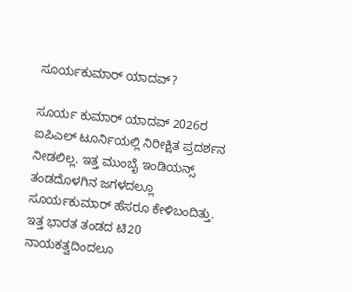ಸೂರ್ಯಕುಮಾರ್ ಯಾದವ್?

ಸೂರ್ಯ ಕುಮಾರ್ ಯಾದವ್ 2026ರ ಐಪಿಎಲ್ ಟೂರ್ನಿಯಲ್ಲಿ ನಿರೀಕ್ಷಿತ ಪ್ರದರ್ಶನ ನೀಡಲಿಲ್ಲ. ಇತ್ತ ಮುಂಬೈ ಇಂಡಿಯನ್ಸ್ ತಂಡದೊಳಗಿನ ಜಗಳದಲ್ಲೂ ಸೂರ್ಯಕುಮಾರ್ ಹೆಸರೂ ಕೇಳಿಬಂದಿತ್ತು. ಇತ್ತ ಭಾರತ ತಂಡದ ಟಿ20 ನಾಯಕತ್ವದಿಂದಲೂ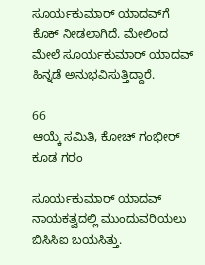ಸೂರ್ಯಕುಮಾರ್ ಯಾದವ್‌ಗೆ ಕೊಕ್ ನೀಡಲಾಗಿದೆ. ಮೇಲಿಂದ ಮೇಲೆ ಸೂರ್ಯಕುಮಾರ್ ಯಾದವ್ ಹಿನ್ನಡೆ ಅನುಭವಿಸುತ್ತಿದ್ದಾರೆ.

66
ಆಯ್ಕೆ ಸಮಿತಿ, ಕೋಚ್ ಗಂಭೀರ್ ಕೂಡ ಗರಂ

ಸೂರ್ಯಕುಮಾರ್ ಯಾದವ್ ನಾಯಕತ್ವದಲ್ಲಿ ಮುಂದುವರಿಯಲು ಬಿಸಿಸಿಐ ಬಯಸಿತ್ತು.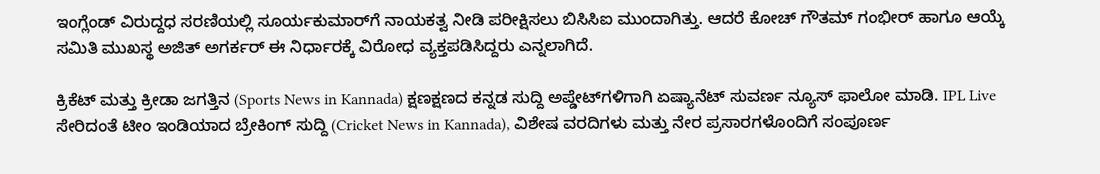ಇಂಗ್ಲೆಂಡ್ ವಿರುದ್ದಧ ಸರಣಿಯಲ್ಲಿ ಸೂರ್ಯಕುಮಾರ್‌ಗೆ ನಾಯಕತ್ವ ನೀಡಿ ಪರೀಕ್ಷಿಸಲು ಬಿಸಿಸಿಐ ಮುಂದಾಗಿತ್ತು. ಆದರೆ ಕೋಚ್ ಗೌತಮ್ ಗಂಭೀರ್ ಹಾಗೂ ಆಯ್ಕೆ ಸಮಿತಿ ಮುಖಸ್ಥ ಅಜಿತ್ ಅಗರ್ಕರ್ ಈ ನಿರ್ಧಾರಕ್ಕೆ ವಿರೋಧ ವ್ಯಕ್ತಪಡಿಸಿದ್ದರು ಎನ್ನಲಾಗಿದೆ.

ಕ್ರಿಕೆಟ್ ಮತ್ತು ಕ್ರೀಡಾ ಜಗತ್ತಿನ (Sports News in Kannada) ಕ್ಷಣಕ್ಷಣದ ಕನ್ನಡ ಸುದ್ದಿ ಅಪ್ಡೇಟ್‌ಗಳಿಗಾಗಿ ಏಷ್ಯಾನೆಟ್ ಸುವರ್ಣ ನ್ಯೂಸ್‌ ಫಾಲೋ ಮಾಡಿ. IPL Live ಸೇರಿದಂತೆ ಟೀಂ ಇಂಡಿಯಾದ ಬ್ರೇಕಿಂಗ್ ಸುದ್ದಿ (Cricket News in Kannada), ವಿಶೇಷ ವರದಿಗಳು ಮತ್ತು ನೇರ ಪ್ರಸಾರಗಳೊಂದಿಗೆ ಸಂಪೂರ್ಣ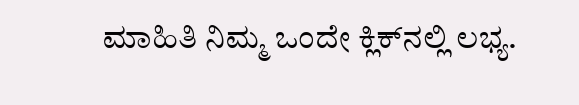ಮಾಹಿತಿ ನಿಮ್ಮ ಒಂದೇ ಕ್ಲಿಕ್‌ನಲ್ಲಿ ಲಭ್ಯ.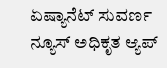ಏಷ್ಯಾನೆಟ್ ಸುವರ್ಣ ನ್ಯೂಸ್ ಅಧಿಕೃತ ಆ್ಯಪ್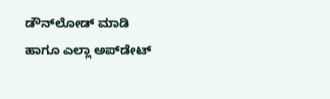ಡೌನ್‌ಲೋಡ್ ಮಾಡಿ ಹಾಗೂ ಎಲ್ಲಾ ಅಪ್‌ಡೇಟ್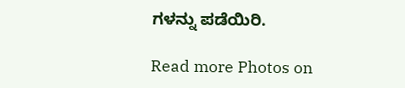ಗಳನ್ನು ಪಡೆಯಿರಿ.

Read more Photos on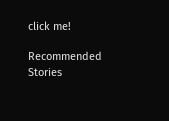click me!

Recommended Stories